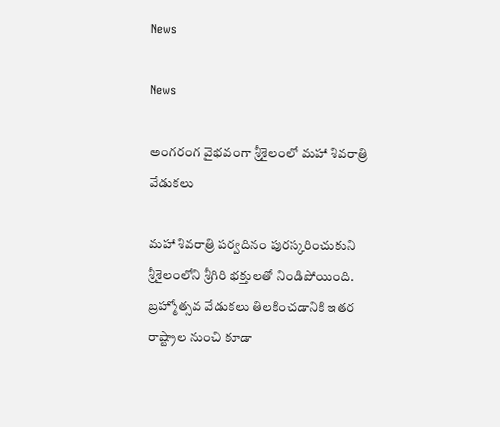News

News

అంగరంగ వైభవంగా శ్రీశైలంలో మహా శివరాత్రి వేడుకలు

మహా శివరాత్రి పర్వదినం పురస్కరించుకుని శ్రీశైలంలోని శ్రీగిరి భక్తులతో నిండిపోయింది. బ్రహ్మోత్సవ వేడుకలు తిలకించడానికి ఇతర రాష్ట్రాల నుంచి కూడా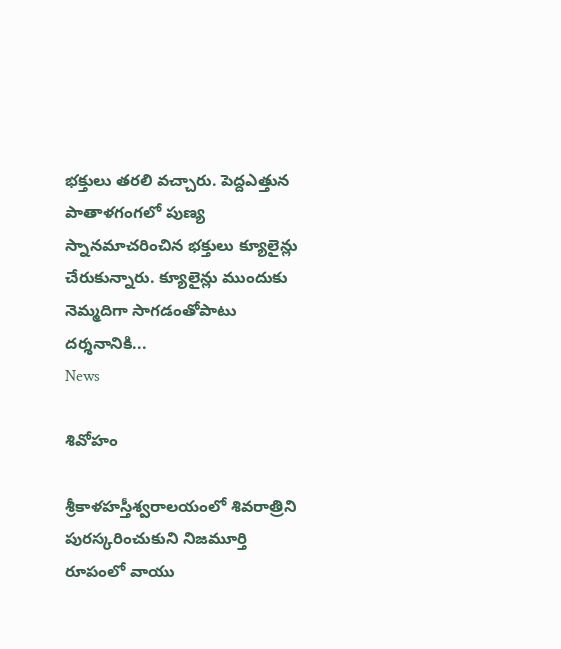భక్తులు తరలి వచ్చారు. పెద్దఎత్తున పాతాళగంగలో పుణ్య స్నానమాచరించిన భక్తులు క్యూలైన్లు చేరుకున్నారు. క్యూలైన్లు ముందుకు నెమ్మదిగా సాగడంతోపాటు దర్శనానికి...
News

శివోహం

శ్రీకాళహస్తీశ్వరాలయంలో శివరాత్రిని పురస్కరించుకుని నిజమూర్తి రూపంలో వాయు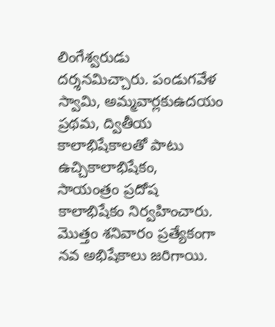లింగేశ్వరుడు దర్శనమిచ్చారు. పండుగవేళ స్వామి, అమ్మవార్లకుఉదయం ప్రథమ, ద్వితీయ కాలాభిషేకాలతో పాటు ఉచ్చికాలాభిషేకం, సాయంత్రం ప్రదోష కాలాభిషేకం నిర్వహించారు. మొత్తం శనివారం ప్రత్యేకంగా నవ అభిషేకాలు జరిగాయి.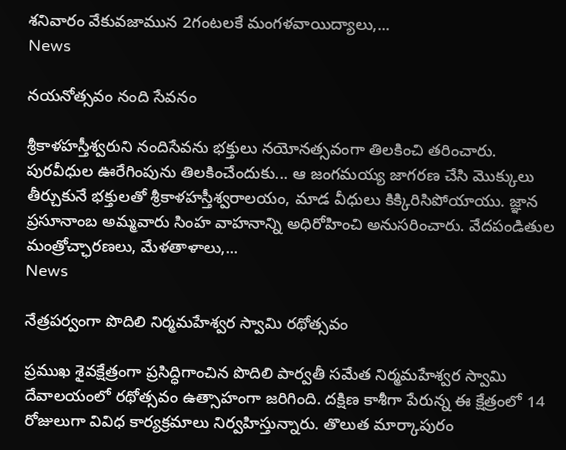శనివారం వేకువజామున 2గంటలకే మంగళవాయిద్యాలు,...
News

నయనోత్సవం నంది సేవనం

శ్రీకాళహస్తీశ్వరుని నందిసేవను భక్తులు నయోనత్సవంగా తిలకించి తరించారు. పురవీధుల ఊరేగింపును తిలకించేందుకు... ఆ జంగమయ్య జాగరణ చేసి మొక్కులు తీర్చుకునే భక్తులతో శ్రీకాళహస్తీశ్వరాలయం, మాడ వీధులు కిక్కిరిసిపోయాయు. జ్ఞాన ప్రసూనాంబ అమ్మవారు సింహ వాహనాన్ని అధిరోహించి అనుసరించారు. వేదపండితుల మంత్రోచ్ఛారణలు, మేళతాళాలు,...
News

నేత్రపర్వంగా పొదిలి నిర్మమహేశ్వర స్వామి రథోత్సవం

ప్రముఖ శైవక్షేత్రంగా ప్రసిద్ధిగాంచిన పొదిలి పార్వతీ సమేత నిర్మమహేశ్వర స్వామి దేవాలయంలో రథోత్సవం ఉత్సాహంగా జరిగింది. దక్షిణ కాశీగా పేరున్న ఈ క్షేత్రంలో 14 రోజులుగా వివిధ కార్యక్రమాలు నిర్వహిస్తున్నారు. తొలుత మార్కాపురం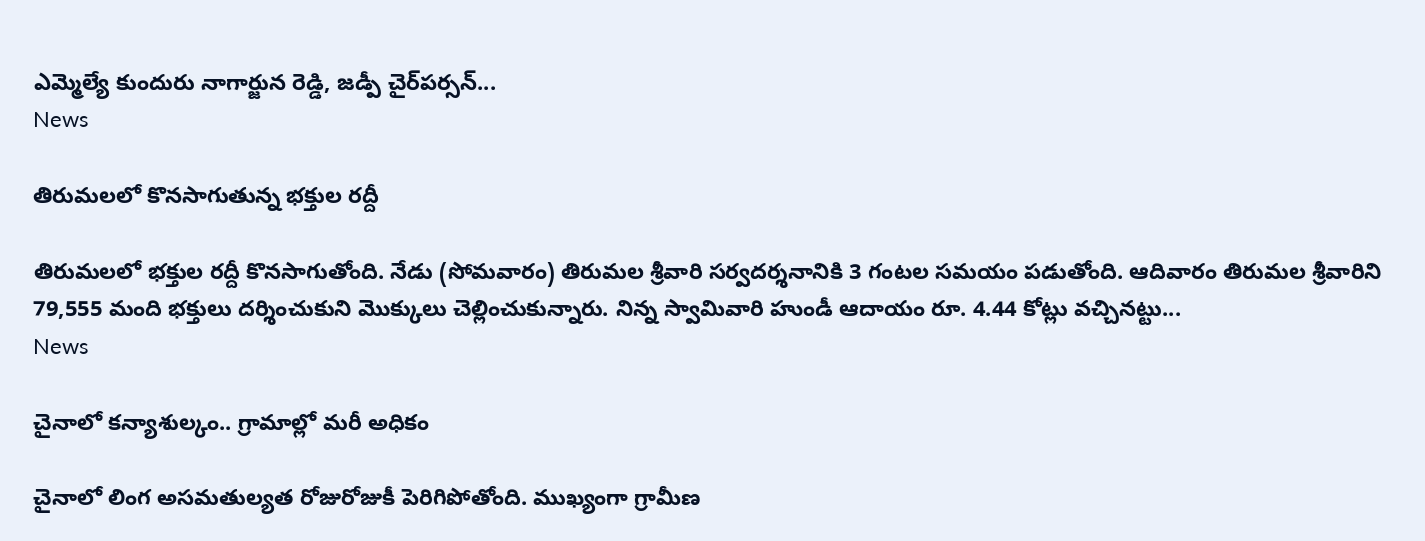ఎమ్మెల్యే కుందురు నాగార్జున రెడ్డి, జడ్పీ చైర్‌పర్సన్‌...
News

తిరుమలలో కొనసాగుతున్న భక్తుల రద్దీ

తిరుమలలో భక్తుల రద్దీ కొనసాగుతోంది. నేడు (సోమవారం) తిరుమల శ్రీవారి సర్వదర్శనానికి 3 గంటల సమయం పడుతోంది. ఆదివారం తిరుమల శ్రీవారిని 79,555 మంది భక్తులు దర్శించుకుని మొక్కులు చెల్లించుకున్నారు. నిన్న స్వామివారి హుండీ ఆదాయం రూ. 4.44 కోట్లు వచ్చినట్టు...
News

చైనాలో కన్యాశుల్కం.. గ్రామాల్లో మరీ అధికం

చైనాలో లింగ అసమతుల్యత రోజురోజుకీ పెరిగిపోతోంది. ముఖ్యంగా గ్రామీణ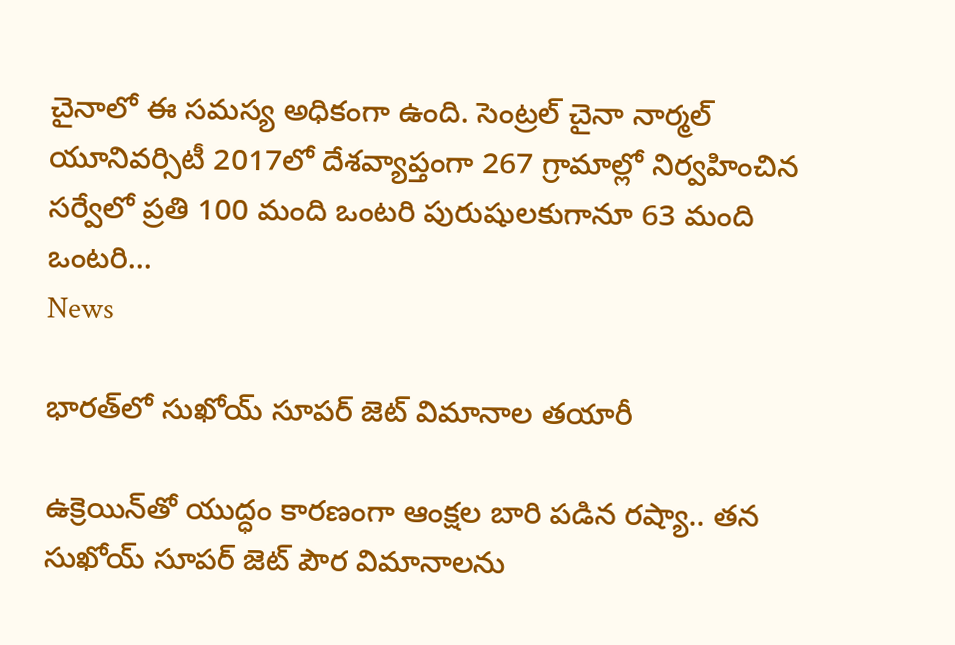చైనాలో ఈ సమస్య అధికంగా ఉంది. సెంట్రల్‌ చైనా నార్మల్‌ యూనివర్సిటీ 2017లో దేశవ్యాప్తంగా 267 గ్రామాల్లో నిర్వహించిన సర్వేలో ప్రతి 100 మంది ఒంటరి పురుషులకుగానూ 63 మంది ఒంటరి...
News

భారత్‌లో సుఖోయ్‌ సూపర్‌ జెట్‌ విమానాల తయారీ

ఉక్రెయిన్‌తో యుద్ధం కారణంగా ఆంక్షల బారి పడిన రష్యా.. తన సుఖోయ్‌ సూపర్‌ జెట్‌ పౌర విమానాలను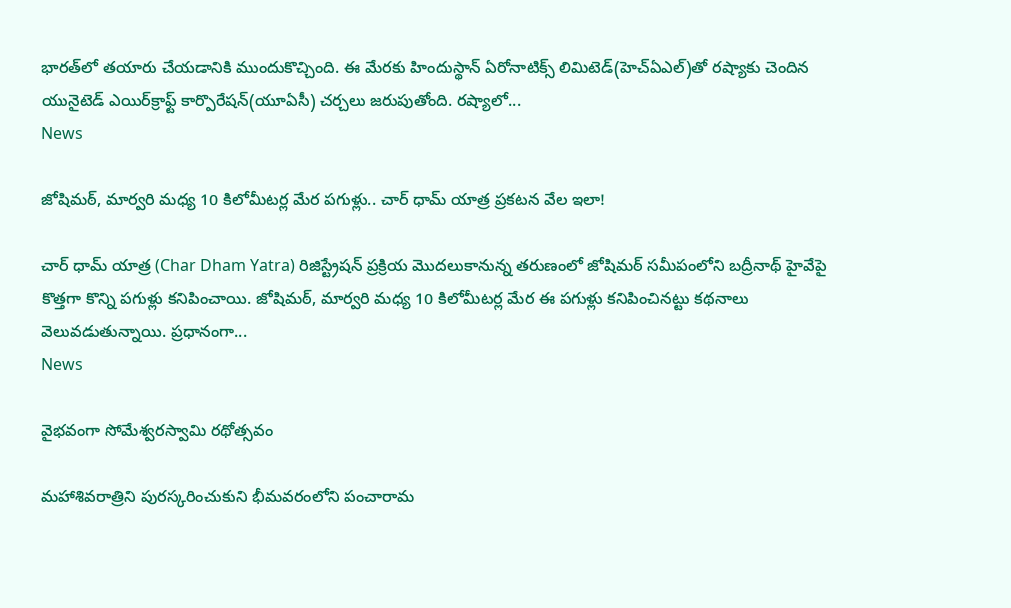భారత్‌లో తయారు చేయడానికి ముందుకొచ్చింది. ఈ మేరకు హిందుస్థాన్‌ ఏరోనాటిక్స్‌ లిమిటెడ్‌(హెచ్‌ఏఎల్‌)తో రష్యాకు చెందిన యునైటెడ్‌ ఎయిర్‌క్రాఫ్ట్‌ కార్పొరేషన్‌(యూఏసీ) చర్చలు జరుపుతోంది. రష్యాలో...
News

జోషిమఠ్, మార్వరి మధ్య 10 కిలోమీటర్ల మేర పగుళ్లు.. చార్‌ ధామ్ యాత్ర ప్రకటన వేల ఇలా!

చార్‌ ధామ్ యాత్ర (Char Dham Yatra) రిజిస్ట్రేషన్ ప్రక్రియ మొదలుకానున్న తరుణంలో జోషిమఠ్ సమీపంలోని బద్రీనాథ్ హైవే‌పై కొత్తగా కొన్ని పగుళ్లు కనిపించాయి. జోషిమఠ్, మార్వరి మధ్య 10 కిలోమీటర్ల మేర ఈ పగుళ్లు కనిపించినట్టు కథనాలు వెలువడుతున్నాయి. ప్రధానంగా...
News

వైభవంగా సోమేశ్వరస్వామి రథోత్సవం

మహాశివరాత్రిని పురస్కరించుకుని భీమవరంలోని పంచారామ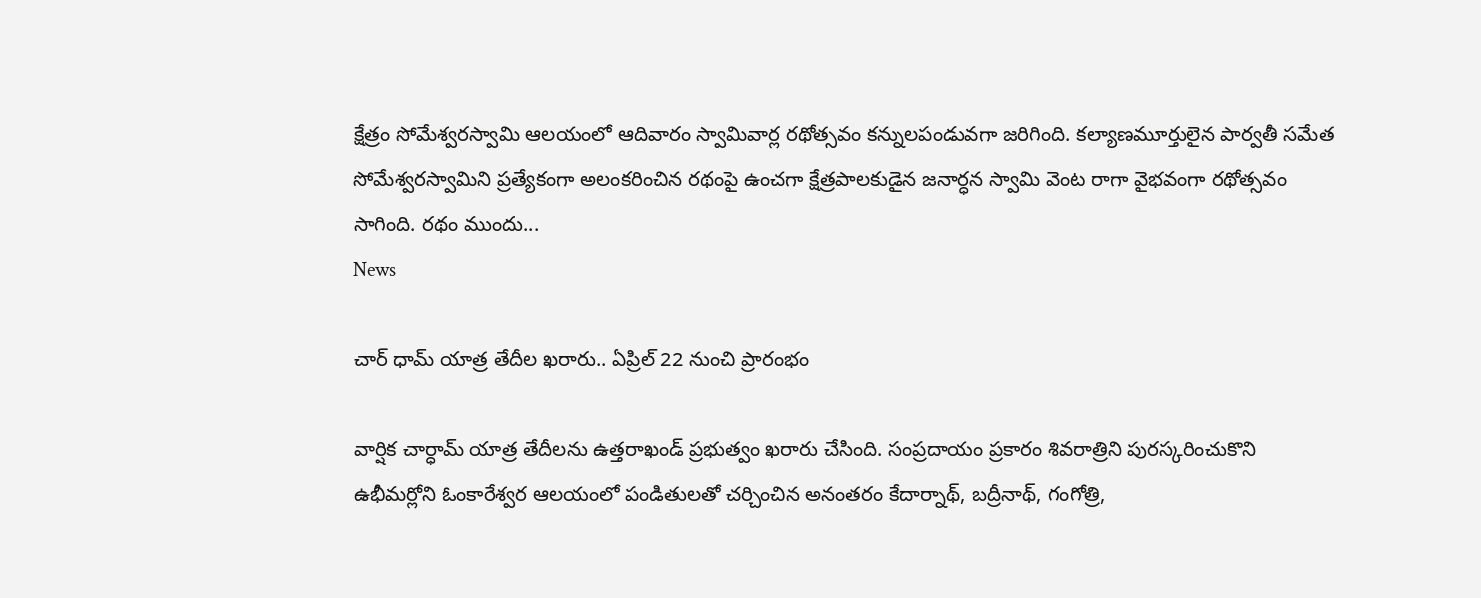క్షేత్రం సోమేశ్వరస్వామి ఆలయంలో ఆదివారం స్వామివార్ల రథోత్సవం కన్నులపండువగా జరిగింది. కల్యాణమూర్తులైన పార్వతీ సమేత సోమేశ్వరస్వామిని ప్రత్యేకంగా అలంకరించిన రథంపై ఉంచగా క్షేత్రపాలకుడైన జనార్ధన స్వామి వెంట రాగా వైభవంగా రథోత్సవం సాగింది. రథం ముందు...
News

చార్ ధామ్ యాత్ర తేదీల ఖరారు.. ఏప్రిల్ 22 నుంచి ప్రారంభం

వార్షిక చార్ధామ్ యాత్ర తేదీలను ఉత్తరాఖండ్ ప్రభుత్వం ఖరారు చేసింది. సంప్రదాయం ప్రకారం శివరాత్రిని పురస్కరించుకొని ఉభీమర్లోని ఓంకారేశ్వర ఆలయంలో పండితులతో చర్చించిన అనంతరం కేదార్నాథ్, బద్రీనాథ్, గంగోత్రి,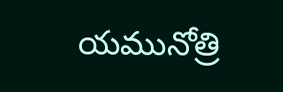యమునోత్రి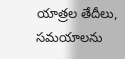యాత్రల తేదీలు, సమయాలను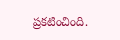ప్రకటించింది.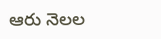ఆరు నెలల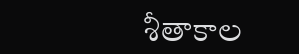శీతాకాల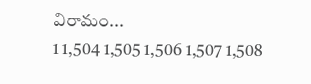విరామం...
1 1,504 1,505 1,506 1,507 1,508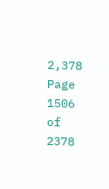2,378
Page 1506 of 2378